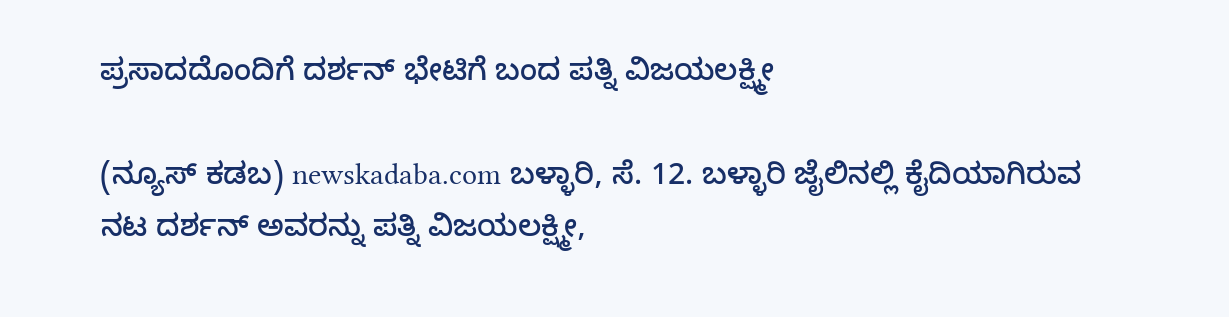ಪ್ರಸಾದದೊಂದಿಗೆ ದರ್ಶನ್ ಭೇಟಿಗೆ ಬಂದ ಪತ್ನಿ ವಿಜಯಲಕ್ಷ್ಮೀ

(ನ್ಯೂಸ್ ಕಡಬ) newskadaba.com ಬಳ್ಳಾರಿ, ಸೆ. 12. ಬಳ್ಳಾರಿ ಜೈಲಿನಲ್ಲಿ ಕೈದಿಯಾಗಿರುವ ನಟ ದರ್ಶನ್ ಅವರನ್ನು ಪತ್ನಿ ವಿಜಯಲಕ್ಷ್ಮೀ,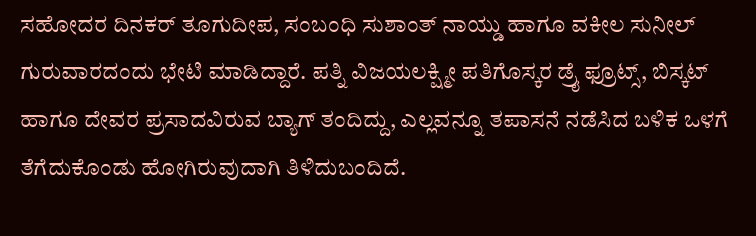ಸಹೋದರ ದಿನಕರ್ ತೂಗುದೀಪ, ಸಂಬಂಧಿ ಸುಶಾಂತ್ ನಾಯ್ಡು ಹಾಗೂ ವಕೀಲ ಸುನೀಲ್ ಗುರುವಾರದಂದು ಭೇಟಿ ಮಾಡಿದ್ದಾರೆ. ಪತ್ನಿ ವಿಜಯಲಕ್ಷ್ಮೀ ಪತಿಗೊಸ್ಕರ ಡ್ರೈ ಫ್ರೂಟ್ಸ್, ಬಿಸ್ಕಟ್ ಹಾಗೂ ದೇವರ ಪ್ರಸಾದವಿರುವ ಬ್ಯಾಗ್ ತಂದಿದ್ದು, ಎಲ್ಲವನ್ನೂ ತಪಾಸನೆ ನಡೆಸಿದ ಬಳಿಕ ಒಳಗೆ ತೆಗೆದುಕೊಂಡು ಹೋಗಿರುವುದಾಗಿ ತಿಳಿದುಬಂದಿದೆ.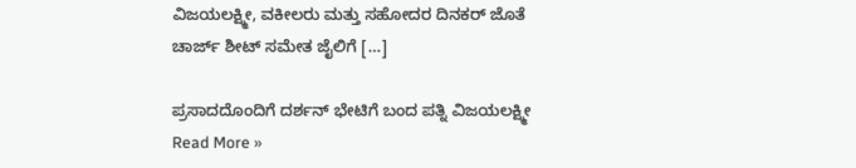ವಿಜಯಲಕ್ಷ್ಮೀ, ವಕೀಲರು ಮತ್ತು ಸಹೋದರ ದಿನಕರ್ ಜೊತೆ ಚಾರ್ಜ್ ಶೀಟ್ ಸಮೇತ ಜೈಲಿಗೆ […]

ಪ್ರಸಾದದೊಂದಿಗೆ ದರ್ಶನ್ ಭೇಟಿಗೆ ಬಂದ ಪತ್ನಿ ವಿಜಯಲಕ್ಷ್ಮೀ Read More »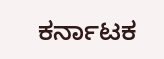ಕರ್ನಾಟಕ